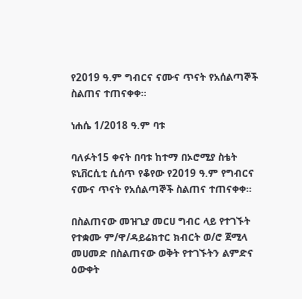የ2019 ዓ.ም ግብርና ናሙና ጥናት የአሰልጣኞች ስልጠና ተጠናቀቀ።

ነሐሴ 1/2018 ዓ.ም ባቱ

ባለፉት15 ቀናት በባቱ ከተማ በኦሮሚያ ስቴት ዩኒቨርሲቲ ሲሰጥ የቆየው የ2019 ዓ.ም የግብርና ናሙና ጥናት የአሰልጣኞች ስልጠና ተጠናቀቀ።

በስልጠናው መዝጊያ መርሀ ግብር ላይ የተገኙት የተቋሙ ም/ዋ/ዳይሬክተር ክብርት ወ/ሮ ጀሚላ መሀመድ በስልጠናው ወቅት የተገኙትን ልምድና ዕውቀት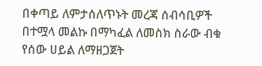በቀጣይ ለምታሰለጥኑት መረጃ ሰብሳቢዎች በተሟላ መልኩ በማካፈል ለመስክ ስራው ብቁ የሰው ሀይል ለማዘጋጀት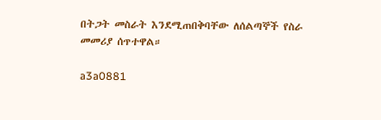በትጋት መስራት እንደሚጠበቅባቸው ለሰልጣኞች የስራ መመሪያ ሰጥተዋል።

a3a0881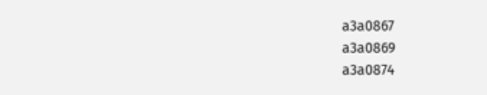a3a0867
a3a0869
a3a0874